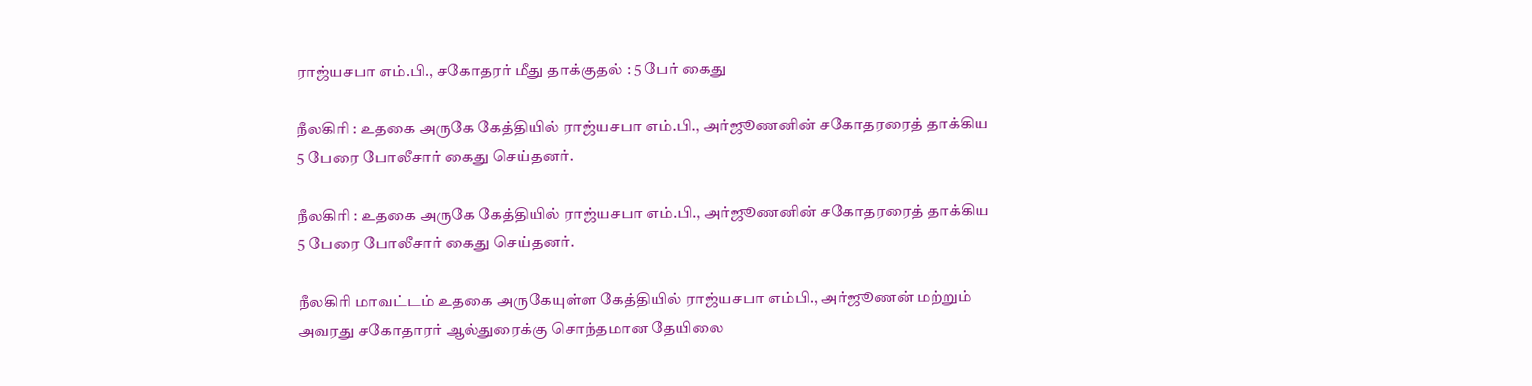ராஜ்யசபா எம்.பி., சகோதரர் மீது தாக்குதல் : 5 பேர் கைது

நீலகிரி : உதகை அருகே கேத்தியில் ராஜ்யசபா எம்.பி., அர்ஜூணனின் சகோதரரைத் தாக்கிய 5 பேரை போலீசார் கைது செய்தனர்.

நீலகிரி : உதகை அருகே கேத்தியில் ராஜ்யசபா எம்.பி., அர்ஜூணனின் சகோதரரைத் தாக்கிய 5 பேரை போலீசார் கைது செய்தனர்.

நீலகிரி மாவட்டம் உதகை அருகேயுள்ள கேத்தியில் ராஜ்யசபா எம்பி., அர்ஜூணன் மற்றும் அவரது சகோதாரர் ஆல்துரைக்கு சொந்தமான தேயிலை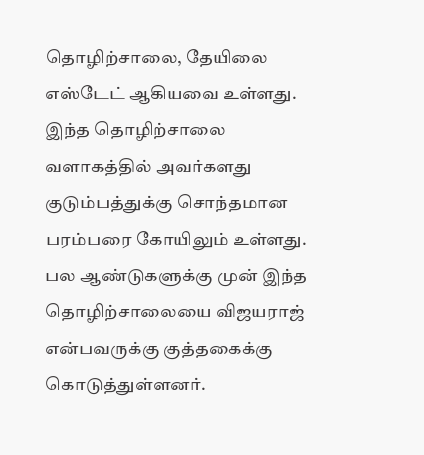தொழிற்சாலை, தேயிலை எஸ்டேட் ஆகியவை உள்ளது. இந்த தொழிற்சாலை வளாகத்தில் அவர்களது குடும்பத்துக்கு சொந்தமான பரம்பரை கோயிலும் உள்ளது. பல ஆண்டுகளுக்கு முன் இந்த தொழிற்சாலையை விஜயராஜ் என்பவருக்கு குத்தகைக்கு கொடுத்துள்ளனர்.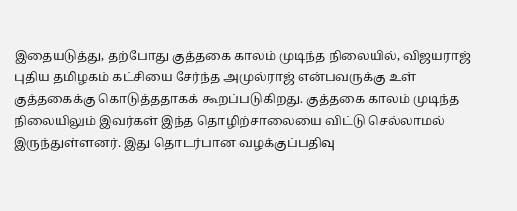இதையடுத்து, தற்போது குத்தகை காலம் முடிந்த நிலையில், விஜயராஜ் புதிய தமிழகம் கட்சியை சேர்ந்த அமுல்ராஜ் என்பவருக்கு உள் குத்தகைக்கு கொடுத்ததாகக் கூறப்படுகிறது. குத்தகை காலம் முடிந்த நிலையிலும் இவர்கள் இந்த தொழிற்சாலையை விட்டு செல்லாமல் இருந்துள்ளனர். இது தொடர்பான வழக்குப்பதிவு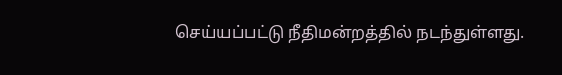செய்யப்பட்டு நீதிமன்றத்தில் நடந்துள்ளது.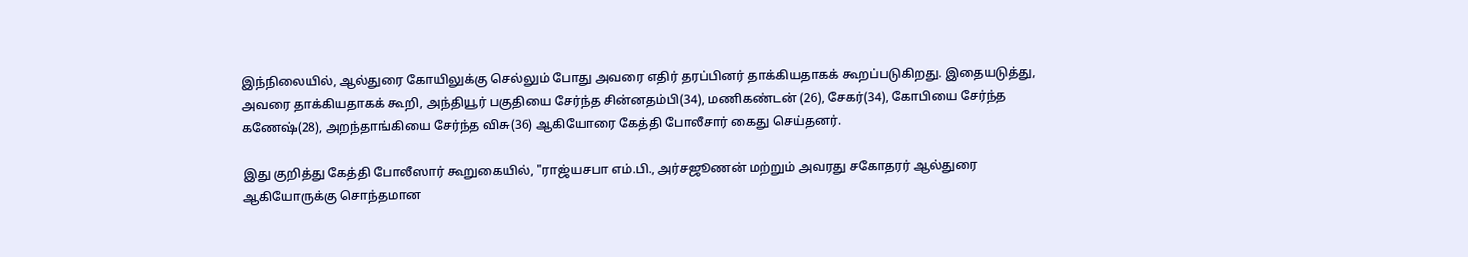இந்நிலையில், ஆல்துரை கோயிலுக்கு செல்லும் போது அவரை எதிர் தரப்பினர் தாக்கியதாகக் கூறப்படுகிறது. இதையடுத்து, அவரை தாக்கியதாகக் கூறி, அந்தியூர் பகுதியை சேர்ந்த சின்னதம்பி(34), மணிகண்டன் (26), சேகர்(34), கோபியை சேர்ந்த கணேஷ்(28), அறந்தாங்கியை சேர்ந்த விசு(36) ஆகியோரை கேத்தி போலீசார் கைது செய்தனர்.

இது குறித்து கேத்தி போலீஸார் கூறுகையில், "ராஜ்யசபா எம்.பி., அர்சஜூணன் மற்றும் அவரது சகோதரர் ஆல்துரை ஆகியோருக்கு சொந்தமான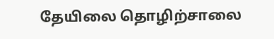தேயிலை தொழிற்சாலை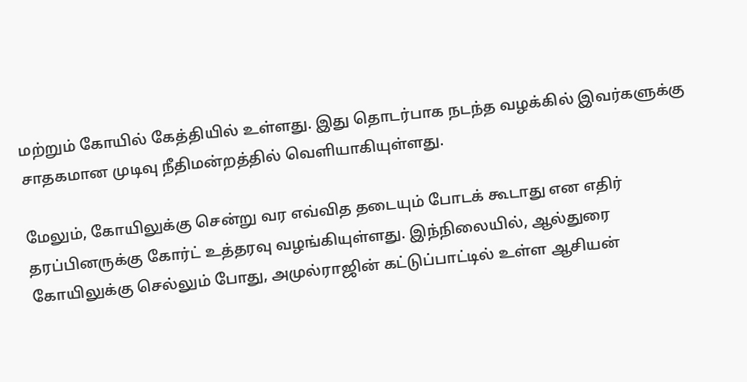மற்றும் கோயில் கேத்தியில் உள்ளது. இது தொடர்பாக நடந்த வழக்கில் இவர்களுக்கு சாதகமான முடிவு நீதிமன்றத்தில் வெளியாகியுள்ளது.

மேலும், கோயிலுக்கு சென்று வர எவ்வித தடையும் போடக் கூடாது என எதிர் தரப்பினருக்கு கோர்ட் உத்தரவு வழங்கியுள்ளது. இந்நிலையில், ஆல்துரை கோயிலுக்கு செல்லும் போது, அமுல்ராஜின் கட்டுப்பாட்டில் உள்ள ஆசியன்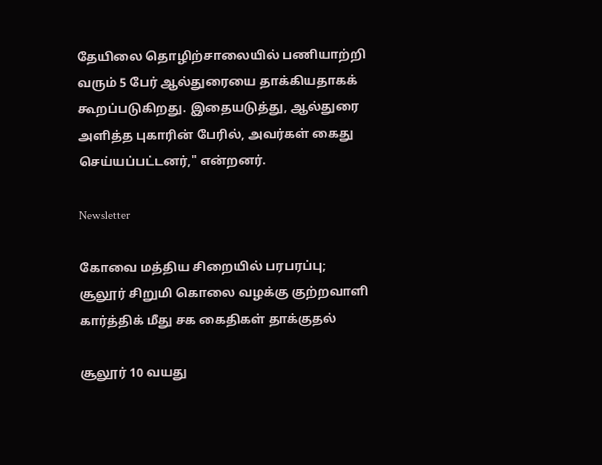தேயிலை தொழிற்சாலையில் பணியாற்றி வரும் 5 பேர் ஆல்துரையை தாக்கியதாகக் கூறப்படுகிறது. இதையடுத்து, ஆல்துரை அளித்த புகாரின் பேரில், அவர்கள் கைது செய்யப்பட்டனர்," என்றனர்.

Newsletter

கோவை மத்திய சிறையில் பரபரப்பு; சூலூர் சிறுமி கொலை வழக்கு குற்றவாளி கார்த்திக் மீது சக கைதிகள் தாக்குதல்

சூலூர் 10 வயது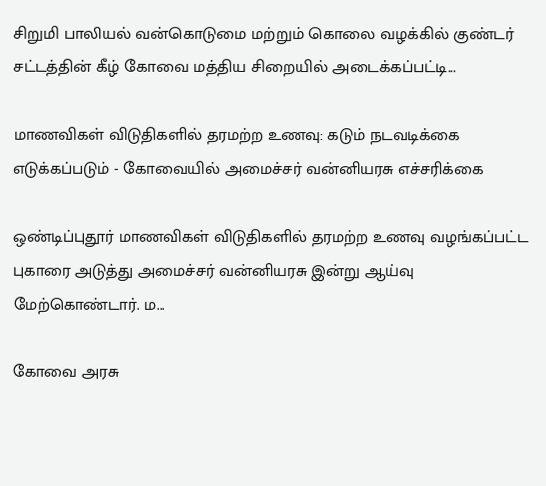சிறுமி பாலியல் வன்கொடுமை மற்றும் கொலை வழக்கில் குண்டர் சட்டத்தின் கீழ் கோவை மத்திய சிறையில் அடைக்கப்பட்டி...

மாணவிகள் விடுதிகளில் தரமற்ற உணவு: கடும் நடவடிக்கை எடுக்கப்படும் - கோவையில் அமைச்சர் வன்னியரசு எச்சரிக்கை

ஒண்டிப்புதூர் மாணவிகள் விடுதிகளில் தரமற்ற உணவு வழங்கப்பட்ட புகாரை அடுத்து அமைச்சர் வன்னியரசு இன்று ஆய்வு மேற்கொண்டார். ம...

கோவை அரசு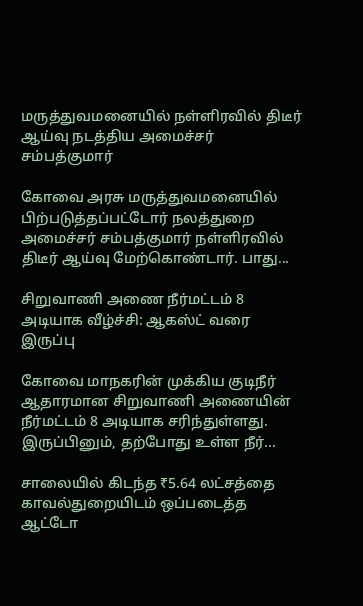மருத்துவமனையில் நள்ளிரவில் திடீர் ஆய்வு நடத்திய அமைச்சர் சம்பத்குமார்

கோவை அரசு மருத்துவமனையில் பிற்படுத்தப்பட்டோர் நலத்துறை அமைச்சர் சம்பத்குமார் நள்ளிரவில் திடீர் ஆய்வு மேற்கொண்டார். பாது...

சிறுவாணி அணை நீர்மட்டம் 8 அடியாக வீழ்ச்சி: ஆகஸ்ட் வரை இருப்பு

கோவை மாநகரின் முக்கிய குடிநீர் ஆதாரமான சிறுவாணி அணையின் நீர்மட்டம் 8 அடியாக சரிந்துள்ளது. இருப்பினும், தற்போது உள்ள நீர்...

சாலையில் கிடந்த ₹5.64 லட்சத்தை காவல்துறையிடம் ஒப்படைத்த ஆட்டோ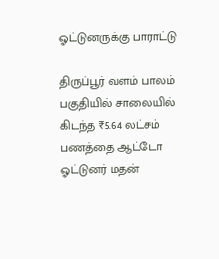ஓட்டுனருக்கு பாராட்டு

திருப்பூர் வளம் பாலம் பகுதியில் சாலையில் கிடந்த ₹5.64 லட்சம் பணத்தை ஆட்டோ ஓட்டுனர் மதன்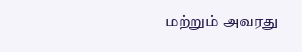மற்றும் அவரது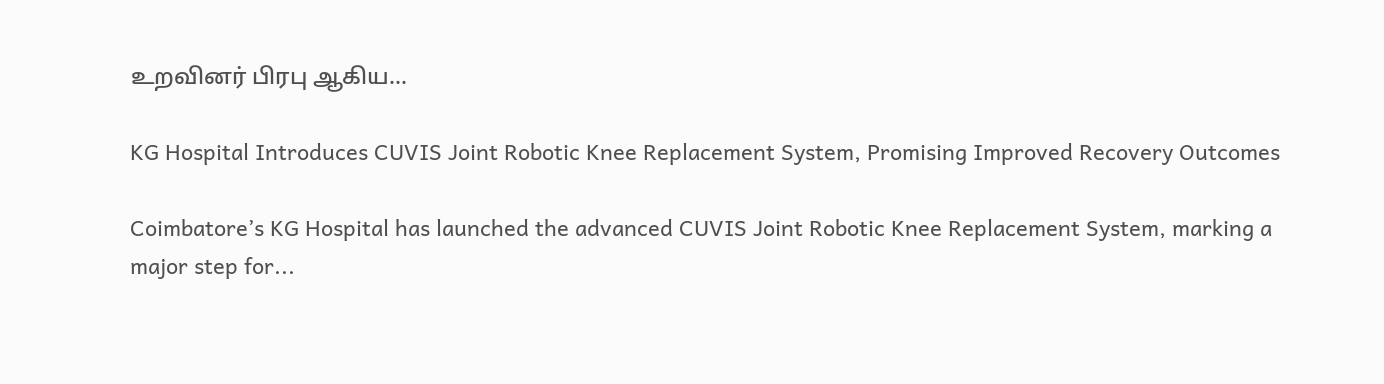உறவினர் பிரபு ஆகிய...

KG Hospital Introduces CUVIS Joint Robotic Knee Replacement System, Promising Improved Recovery Outcomes

Coimbatore’s KG Hospital has launched the advanced CUVIS Joint Robotic Knee Replacement System, marking a major step for...